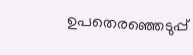ഉപതെരഞ്ഞെടുപ്പ്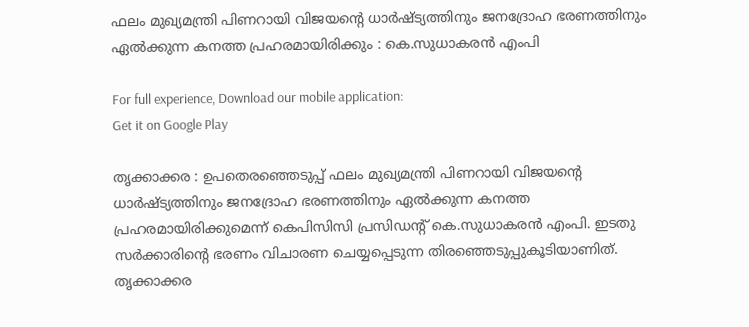ഫലം മുഖ്യമന്ത്രി പിണറായി വിജയന്റെ ധാര്‍ഷ്ട്യത്തിനും ജനദ്രോഹ ഭരണത്തിനും ഏല്‍ക്കുന്ന കനത്ത പ്രഹരമായിരിക്കും : കെ.സുധാകരന്‍ എംപി

For full experience, Download our mobile application:
Get it on Google Play

തൃക്കാക്കര : ഉപതെരഞ്ഞെടുപ്പ് ഫലം മുഖ്യമന്ത്രി പിണറായി വിജയന്റെ ധാര്‍ഷ്ട്യത്തിനും ജനദ്രോഹ ഭരണത്തിനും ഏല്‍ക്കുന്ന കനത്ത പ്രഹരമായിരിക്കുമെന്ന് കെപിസിസി പ്രസിഡന്റ് കെ.സുധാകരന്‍ എംപി. ഇടതു സര്‍ക്കാരിന്റെ ഭരണം വിചാരണ ചെയ്യപ്പെടുന്ന തിരഞ്ഞെടുപ്പുകൂടിയാണിത്. തൃക്കാക്കര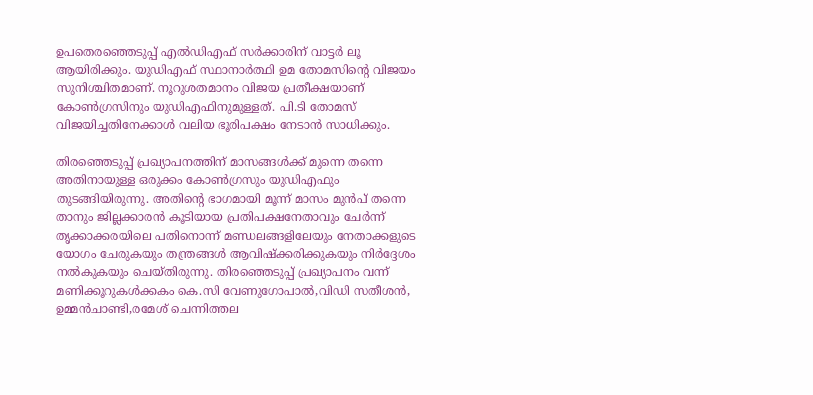ഉപതെരഞ്ഞെടുപ്പ് എല്‍ഡിഎഫ് സര്‍ക്കാരിന് വാട്ടര്‍ ലൂ ആയിരിക്കും. യുഡിഎഫ് സ്ഥാനാര്‍ത്ഥി ഉമ തോമസിന്റെ വിജയം സുനിശ്ചിതമാണ്. നൂറുശതമാനം വിജയ പ്രതീക്ഷയാണ് കോണ്‍ഗ്രസിനും യുഡിഎഫിനുമുള്ളത്. പി.ടി തോമസ് വിജയിച്ചതിനേക്കാള്‍ വലിയ ഭൂരിപക്ഷം നേടാന്‍ സാധിക്കും.

തിരഞ്ഞെടുപ്പ് പ്രഖ്യാപനത്തിന് മാസങ്ങള്‍ക്ക് മുന്നെ തന്നെ അതിനായുള്ള ഒരുക്കം കോണ്‍ഗ്രസും യുഡിഎഫും തുടങ്ങിയിരുന്നു. അതിന്റെ ഭാഗമായി മൂന്ന് മാസം മുന്‍പ് തന്നെ താനും ജില്ലക്കാരന്‍ കൂടിയായ പ്രതിപക്ഷനേതാവും ചേര്‍ന്ന് തൃക്കാക്കരയിലെ പതിനൊന്ന് മണ്ഡലങ്ങളിലേയും നേതാക്കളുടെ യോഗം ചേരുകയും തന്ത്രങ്ങള്‍ ആവിഷ്ക്കരിക്കുകയും നിര്‍ദ്ദേശം നല്‍കുകയും ചെയ്തിരുന്നു. തിരഞ്ഞെടുപ്പ് പ്രഖ്യാപനം വന്ന് മണിക്കൂറുകള്‍ക്കകം കെ.സി വേണുഗോപാല്‍,വിഡി സതീശന്‍, ഉമ്മന്‍ചാണ്ടി,രമേശ് ചെന്നിത്തല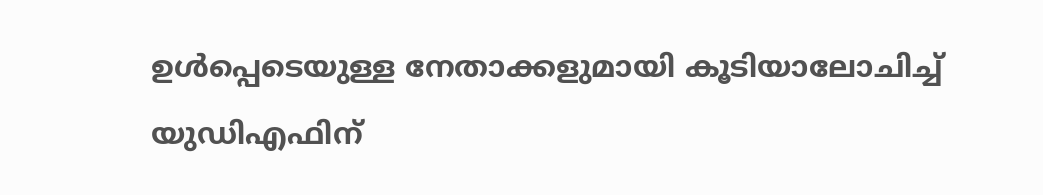ഉള്‍പ്പെടെയുള്ള നേതാക്കളുമായി കൂടിയാലോചിച്ച്‌ യുഡിഎഫിന്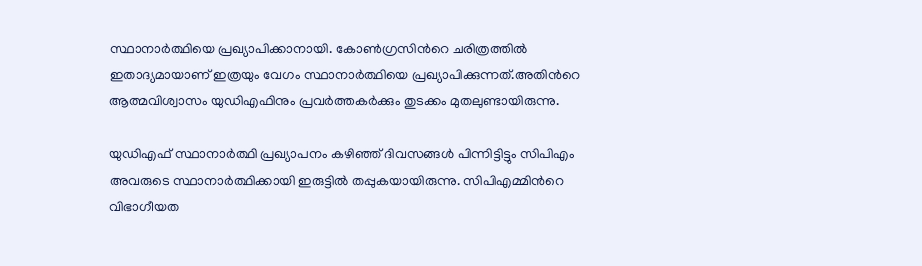സ്ഥാനാര്‍ത്ഥിയെ പ്രഖ്യാപിക്കാനായി. കോണ്‍ഗ്രസിന്‍റെ ചരിത്രത്തില്‍ ഇതാദ്യമായാണ് ഇത്രയും വേഗം സ്ഥാനാര്‍ത്ഥിയെ പ്രഖ്യാപിക്കുന്നത്.അതിന്‍റെ ആത്മവിശ്വാസം യുഡിഎഫിനും പ്രവര്‍ത്തകര്‍ക്കും തുടക്കം മുതലുണ്ടായിരുന്നു.

യുഡിഎഫ് സ്ഥാനാര്‍ത്ഥി പ്രഖ്യാപനം കഴിഞ്ഞ് ദിവസങ്ങള്‍ പിന്നിട്ടിട്ടും സിപിഎം അവരുടെ സ്ഥാനാര്‍ത്ഥിക്കായി ഇരുട്ടില്‍ തപ്പുകയായിരുന്നു. സിപിഎമ്മിന്‍റെ വിഭാഗീയത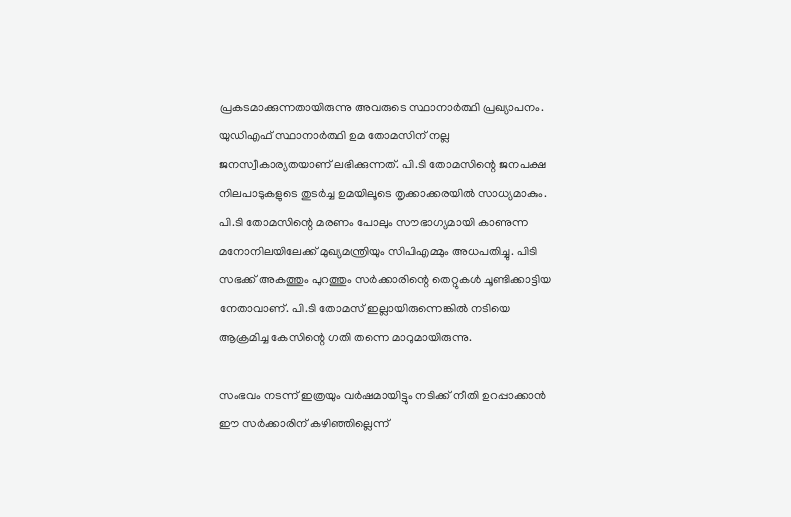പ്രകടമാക്കുന്നതായിരുന്നു അവരുടെ സ്ഥാനാര്‍ത്ഥി പ്രഖ്യാപനം. യുഡിഎഫ് സ്ഥാനാര്‍ത്ഥി ഉമ തോമസിന് നല്ല ജനസ്വീകാര്യതയാണ് ലഭിക്കുന്നത്. പി.ടി തോമസിന്റെ ജനപക്ഷ നിലപാടുകളുടെ തുടര്‍ച്ച ഉമയിലൂടെ തൃക്കാക്കരയില്‍ സാധ്യമാകും. പി.ടി തോമസിന്റെ മരണം പോലും സൗഭാഗ്യമായി കാണുന്ന മനോനിലയിലേക്ക് മുഖ്യമന്ത്രിയും സിപിഎമ്മും അധപതിച്ചു. പിടി സഭക്ക് അകത്തും പുറത്തും സര്‍ക്കാരിന്റെ തെറ്റുകള്‍ ചൂണ്ടിക്കാട്ടിയ നേതാവാണ്. പി.ടി തോമസ് ഇല്ലായിരുന്നെങ്കില്‍ നടിയെ ആക്രമിച്ച കേസിന്റെ ഗതി തന്നെ മാറുമായിരുന്നു.

സംഭവം നടന്ന് ഇത്രയും വര്‍ഷമായിട്ടും നടിക്ക് നീതി ഉറപ്പാക്കാന്‍ ഈ സര്‍ക്കാരിന് കഴിഞ്ഞില്ലെന്ന്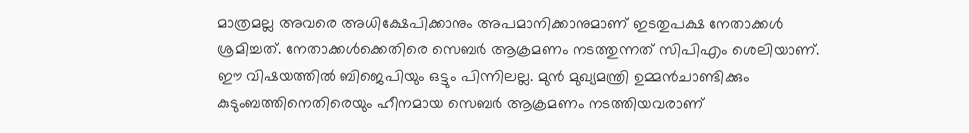മാത്രമല്ല അവരെ അധിക്ഷേപിക്കാനും അപമാനിക്കാനുമാണ് ഇടതുപക്ഷ നേതാക്കള്‍ ശ്രമിച്ചത്. നേതാക്കള്‍ക്കെതിരെ സെബര്‍ ആക്രമണം നടത്തുന്നത് സിപിഎം ശെലിയാണ്. ഈ വിഷയത്തില്‍ ബിജെപിയും ഒട്ടും പിന്നിലല്ല. മുന്‍ മുഖ്യമന്ത്രി ഉമ്മന്‍ചാണ്ടിക്കും കുടുംബത്തിനെതിരെയും ഹീനമായ സെബര്‍ ആക്രമണം നടത്തിയവരാണ്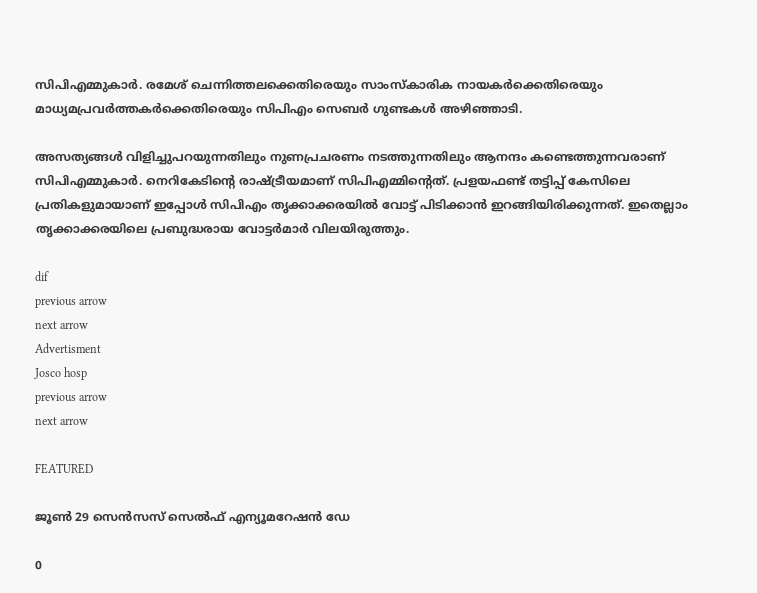സിപിഎമ്മുകാര്‍. രമേശ് ചെന്നിത്തലക്കെതിരെയും സാംസ്കാരിക നായകര്‍ക്കെതിരെയും മാധ്യമപ്രവര്‍ത്തകര്‍ക്കെതിരെയും സിപിഎം സെബര്‍ ഗുണ്ടകള്‍ അഴിഞ്ഞാടി.

അസത്യങ്ങള്‍ വിളിച്ചുപറയുന്നതിലും നുണപ്രചരണം നടത്തുന്നതിലും ആനന്ദം കണ്ടെത്തുന്നവരാണ് സിപിഎമ്മുകാര്‍. നെറികേടിന്റെ രാഷ്ട്രീയമാണ് സിപിഎമ്മിന്റെത്. പ്രളയഫണ്ട് തട്ടിപ്പ് കേസിലെ പ്രതികളുമായാണ് ഇപ്പോള്‍ സിപിഎം തൃക്കാക്കരയില്‍ വോട്ട് പിടിക്കാന്‍ ഇറങ്ങിയിരിക്കുന്നത്. ഇതെല്ലാം തൃക്കാക്കരയിലെ പ്രബുദ്ധരായ വോട്ടര്‍മാര്‍ വിലയിരുത്തും.

dif
previous arrow
next arrow
Advertisment
Josco hosp
previous arrow
next arrow

FEATURED

ജൂണ്‍ 29 സെന്‍സസ് സെല്‍ഫ് എന്യൂമറേഷന്‍ ഡേ

0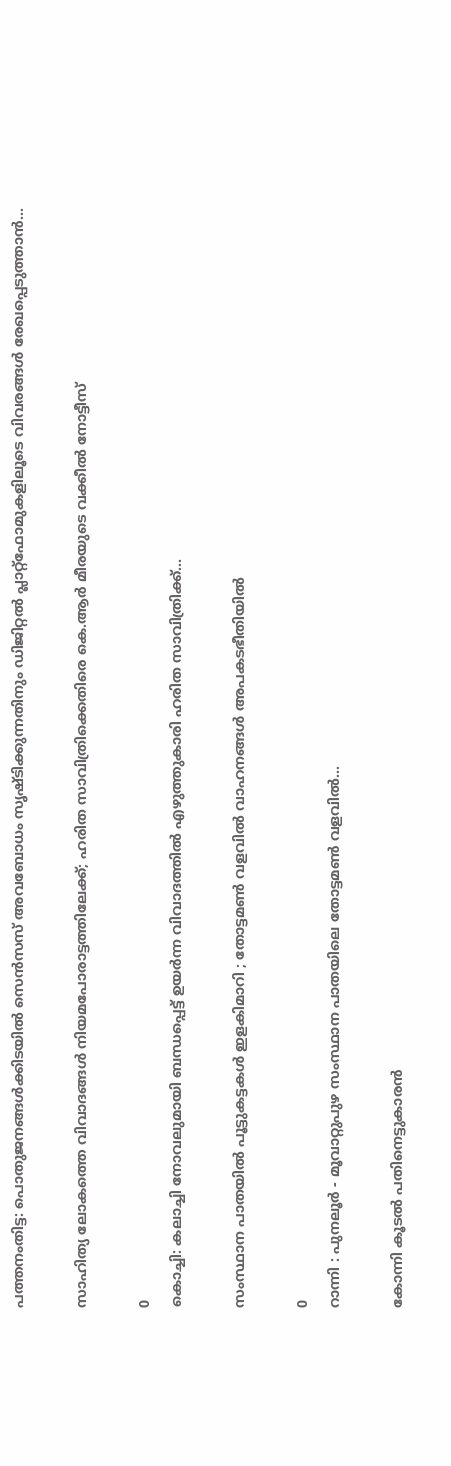പത്തനംതിട്ട: പൊതുജനങ്ങള്‍ക്കിടയില്‍ സെന്‍സസ് അവബോധം സൃഷ്ടിക്കുന്നതിനും ഡിജിറ്റല്‍ പ്ലാറ്റ്ഫോമുകളിലൂടെ വിവരങ്ങള്‍ രേഖപ്പെടുത്താന്‍...

സാഹിത്യ ലോകത്തെ വിവാദങ്ങൾ നിയമപോരാട്ടത്തിലേക്ക്; ഹരിത സാവിത്രിക്കെതിരെ കെ.ആർ മീരയുടെ വക്കീൽ നോട്ടീസ്

0
കൊച്ചി: കലാച്ചി നോവലുമായി ബന്ധപ്പെട്ട് ഉയര്‍ന്ന വിവാദത്തില്‍ എഴുത്തുകാരി ഹരിത സാവിത്രിക്ക്...

സംസ്ഥാന പാതയിൽ പൂട്ടുകട്ടകൾ ഇളകിമാറി ; തോട്ടമൺ വളവിൽ വാഹനങ്ങൾ അപകടഭീതിയിൽ

0
റാന്നി : പുനലൂർ - മൂവാറ്റുപുഴ സംസ്ഥാന പാതയിലെ തോട്ടമൺ വളവിൽ...

കോന്നി കൂടൽ പതിനെട്ടുകാരൻ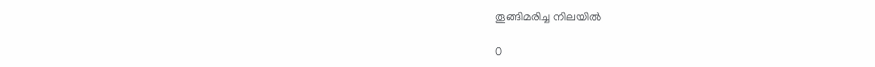തൂങ്ങിമരിച്ച നിലയിൽ

0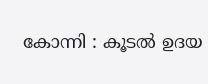കോന്നി : കൂടൽ ഉദയ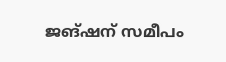ജങ്ഷന് സമീപം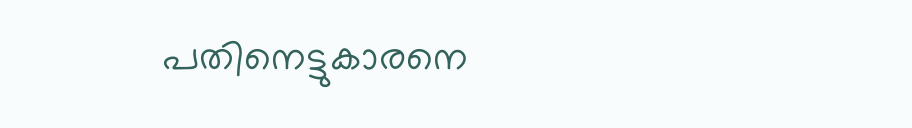പതിനെട്ടുകാരനെ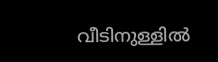വീടിനുള്ളിൽ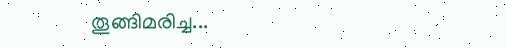തൂങ്ങിമരിച്ച...